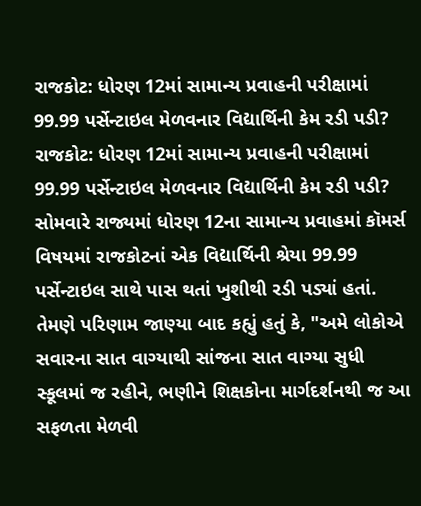રાજકોટ: ધોરણ 12માં સામાન્ય પ્રવાહની પરીક્ષામાં 99.99 પર્સેન્ટાઇલ મેળવનાર વિદ્યાર્થિની કેમ રડી પડી?
રાજકોટ: ધોરણ 12માં સામાન્ય પ્રવાહની પરીક્ષામાં 99.99 પર્સેન્ટાઇલ મેળવનાર વિદ્યાર્થિની કેમ રડી પડી?
સોમવારે રાજ્યમાં ધોરણ 12ના સામાન્ય પ્રવાહમાં કૉમર્સ વિષયમાં રાજકોટનાં એક વિદ્યાર્થિની શ્રેયા 99.99 પર્સેન્ટાઇલ સાથે પાસ થતાં ખુશીથી રડી પડ્યાં હતાં.
તેમણે પરિણામ જાણ્યા બાદ કહ્યું હતું કે, "અમે લોકોએ સવારના સાત વાગ્યાથી સાંજના સાત વાગ્યા સુધી સ્કૂલમાં જ રહીને, ભણીને શિક્ષકોના માર્ગદર્શનથી જ આ સફળતા મેળવી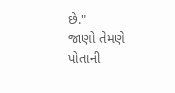છે."
જાણો તેમણે પોતાની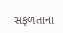સફળતાના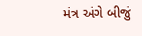મંત્ર અંગે બીજું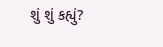શું શું કહ્યું?